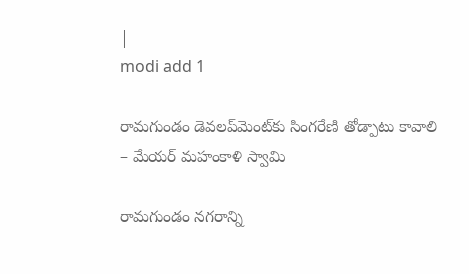|
modi add 1

రామగుండం డెవలప్‌మెంట్‌కు సింగరేణి తోడ్పాటు కావాలి – మేయర్ మహంకాళి స్వామి

రామగుండం నగరాన్ని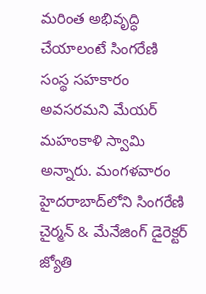మరింత అభివృద్ధి చేయాలంటే సింగరేణి సంస్థ సహకారం అవసరమని మేయర్ మహంకాళి స్వామి అన్నారు. మంగళవారం హైదరాబాద్‌లోని సింగరేణి చైర్మన్ & మేనేజింగ్ డైరెక్టర్ జ్యోతి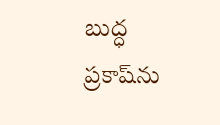బుద్ధ ప్రకాష్‌ను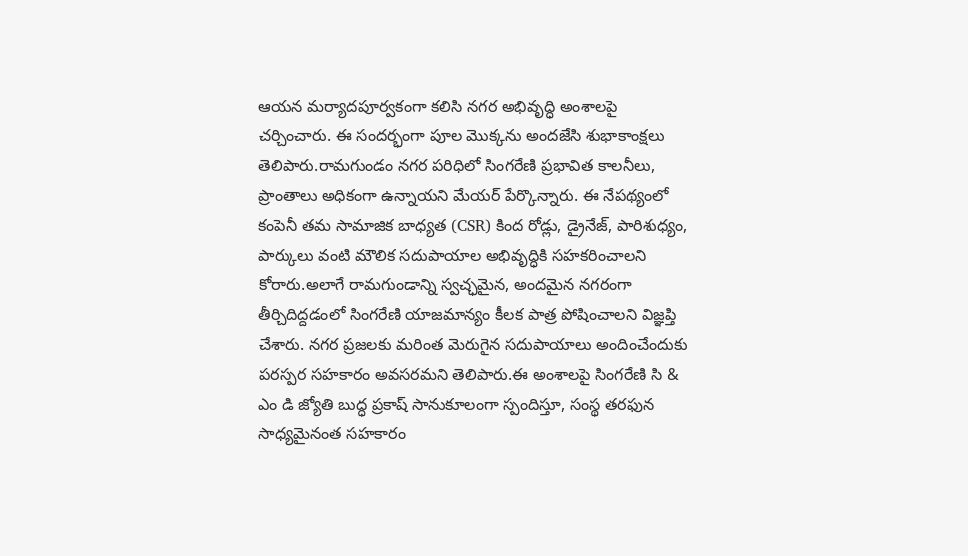ఆయన మర్యాదపూర్వకంగా కలిసి నగర అభివృద్ధి అంశాలపై చర్చించారు. ఈ సందర్భంగా పూల మొక్కను అందజేసి శుభాకాంక్షలు తెలిపారు.రామగుండం నగర పరిధిలో సింగరేణి ప్రభావిత కాలనీలు, ప్రాంతాలు అధికంగా ఉన్నాయని మేయర్ పేర్కొన్నారు. ఈ నేపథ్యంలో కంపెనీ తమ సామాజిక బాధ్యత (CSR) కింద రోడ్లు, డ్రైనేజ్, పారిశుధ్యం, పార్కులు వంటి మౌలిక సదుపాయాల అభివృద్ధికి సహకరించాలని కోరారు.అలాగే రామగుండాన్ని స్వచ్ఛమైన, అందమైన నగరంగా తీర్చిదిద్దడంలో సింగరేణి యాజమాన్యం కీలక పాత్ర పోషించాలని విజ్ఞప్తి చేశారు. నగర ప్రజలకు మరింత మెరుగైన సదుపాయాలు అందించేందుకు పరస్పర సహకారం అవసరమని తెలిపారు.ఈ అంశాలపై సింగరేణి సి & ఎం డి జ్యోతి బుద్ధ ప్రకాష్ సానుకూలంగా స్పందిస్తూ, సంస్థ తరఫున సాధ్యమైనంత సహకారం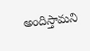అందిస్తామని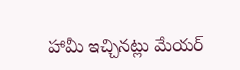హామీ ఇచ్చినట్లు మేయర్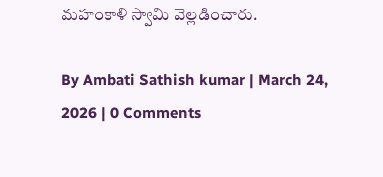మహంకాళి స్వామి వెల్లడించారు.

By Ambati Sathish kumar | March 24, 2026 | 0 Comments